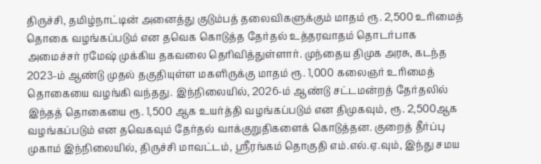திருச்சி, தமிழ்நாட்டின் அனைத்து குடும்பத் தலைவிகளுக்கும் மாதம் ரூ. 2,500 உரிமைத் தொகை வழங்கப்படும் என தவெக கொடுத்த தேர்தல் உத்தரவாதம் தொடர்பாக அமைச்சர் ரமேஷ் முக்கிய தகவலை தெரிவித்துள்ளார். முந்தைய திமுக அரசு, கடந்த 2023-ம் ஆண்டு முதல் தகுதியுள்ள மகளிருக்கு மாதம் ரூ. 1,000 கலைஞர் உரிமைத் தொகையை வழங்கி வந்தது. இந்நிலையில், 2026-ம் ஆண்டு சட்டமன்றத் தேர்தலில் இந்தத் தொகையை ரூ. 1,500 ஆக உயர்த்தி வழங்கப்படும் என திமுகவும், ரூ. 2,500ஆக வழங்கப்படும் என தவெகவும் தேர்தல் வாக்குறுதிகளைக் கொடுத்தன. குறைத் தீர்ப்பு முகாம் இந்நிலையில், திருச்சி மாவட்டம், ஸ்ரீரங்கம் தொகுதி எம்.எல்.ஏ.வும், இந்து சமய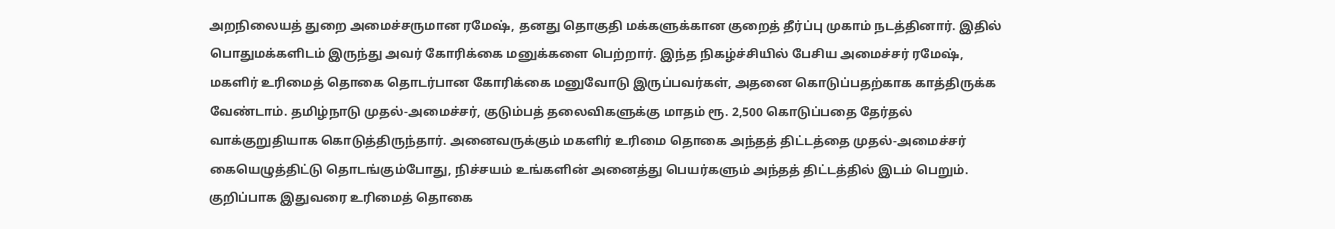அறநிலையத் துறை அமைச்சருமான ரமேஷ், தனது தொகுதி மக்களுக்கான குறைத் தீர்ப்பு முகாம் நடத்தினார். இதில் பொதுமக்களிடம் இருந்து அவர் கோரிக்கை மனுக்களை பெற்றார். இந்த நிகழ்ச்சியில் பேசிய அமைச்சர் ரமேஷ், மகளிர் உரிமைத் தொகை தொடர்பான கோரிக்கை மனுவோடு இருப்பவர்கள், அதனை கொடுப்பதற்காக காத்திருக்க வேண்டாம். தமிழ்நாடு முதல்-அமைச்சர், குடும்பத் தலைவிகளுக்கு மாதம் ரூ. 2,500 கொடுப்பதை தேர்தல் வாக்குறுதியாக கொடுத்திருந்தார். அனைவருக்கும் மகளிர் உரிமை தொகை அந்தத் திட்டத்தை முதல்-அமைச்சர் கையெழுத்திட்டு தொடங்கும்போது, நிச்சயம் உங்களின் அனைத்து பெயர்களும் அந்தத் திட்டத்தில் இடம் பெறும். குறிப்பாக இதுவரை உரிமைத் தொகை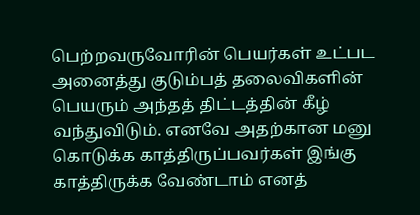பெற்றவருவோரின் பெயர்கள் உட்பட அனைத்து குடும்பத் தலைவிகளின் பெயரும் அந்தத் திட்டத்தின் கீழ் வந்துவிடும். எனவே அதற்கான மனு கொடுக்க காத்திருப்பவர்கள் இங்கு காத்திருக்க வேண்டாம் எனத்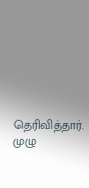தெரிவித்தார். முழு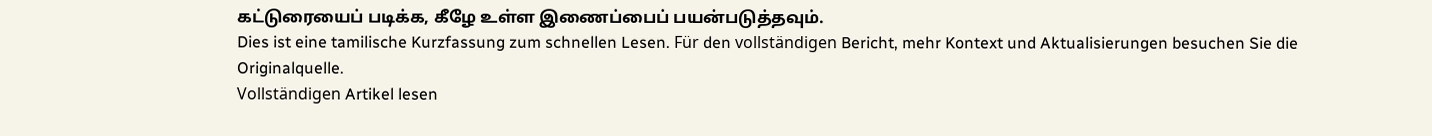கட்டுரையைப் படிக்க, கீழே உள்ள இணைப்பைப் பயன்படுத்தவும்.
Dies ist eine tamilische Kurzfassung zum schnellen Lesen. Für den vollständigen Bericht, mehr Kontext und Aktualisierungen besuchen Sie die Originalquelle.
Vollständigen Artikel lesen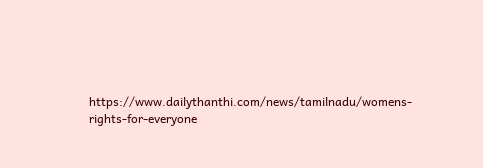https://www.dailythanthi.com/news/tamilnadu/womens-rights-for-everyone